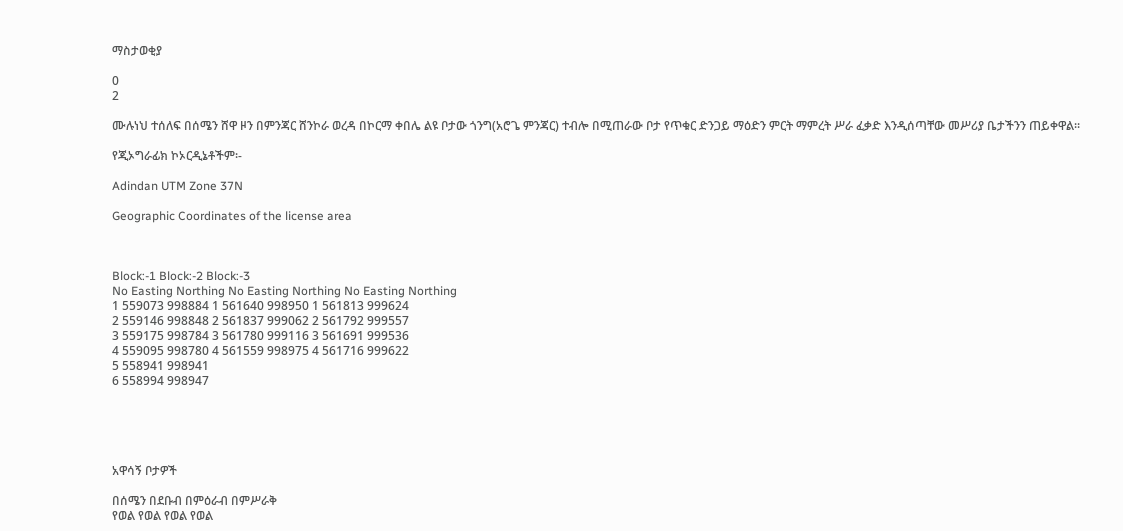ማስታወቂያ

0
2

ሙሉነህ ተሰለፍ በሰሜን ሸዋ ዞን በምንጃር ሸንኮራ ወረዳ በኮርማ ቀበሌ ልዩ ቦታው ጎንግ(አሮጌ ምንጃር) ተብሎ በሚጠራው ቦታ የጥቁር ድንጋይ ማዕድን ምርት ማምረት ሥራ ፈቃድ እንዲሰጣቸው መሥሪያ ቤታችንን ጠይቀዋል፡፡

የጂኦግራፊክ ኮኦርዲኔቶችም፡-

Adindan UTM Zone 37N

Geographic Coordinates of the license area



Block:-1 Block:-2 Block:-3
No Easting Northing No Easting Northing No Easting Northing
1 559073 998884 1 561640 998950 1 561813 999624
2 559146 998848 2 561837 999062 2 561792 999557
3 559175 998784 3 561780 999116 3 561691 999536
4 559095 998780 4 561559 998975 4 561716 999622
5 558941 998941
6 558994 998947





አዋሳኝ ቦታዎች

በሰሜን በደቡብ በምዕራብ በምሥራቅ
የወል የወል የወል የወል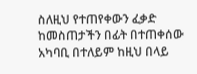ስለዚህ የተጠየቀውን ፈቃድ ከመስጠታችን በፊት በተጠቀሰው አካባቢ በተለይም ከዚህ በላይ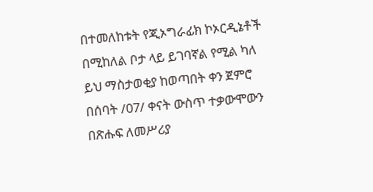በተመለከቱት የጂኦግራፊክ ኮኦርዲኔቶች በሚከለል ቦታ ላይ ይገባኛል የሚል ካለ ይህ ማስታወቂያ ከወጣበት ቀን ጀምሮ በሰባት /07/ ቀናት ውስጥ ተቃውሞውን በጽሑፍ ለመሥሪያ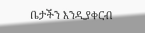ቤታችን እንዲያቀርብ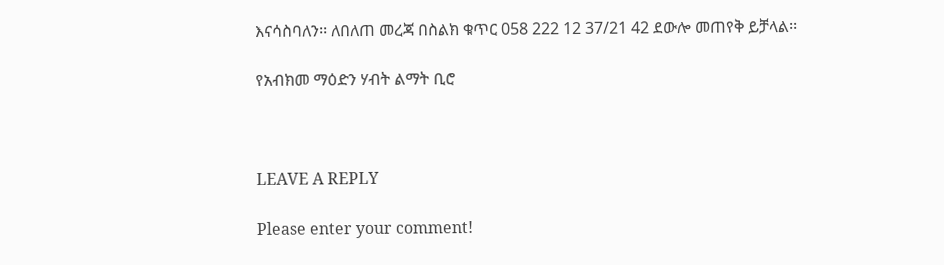እናሳስባለን፡፡ ለበለጠ መረጃ በስልክ ቁጥር 058 222 12 37/21 42 ደውሎ መጠየቅ ይቻላል፡፡

የአብክመ ማዕድን ሃብት ልማት ቢሮ



LEAVE A REPLY

Please enter your comment!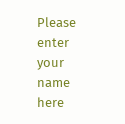Please enter your name here